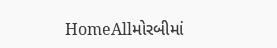HomeAllમોરબીમાં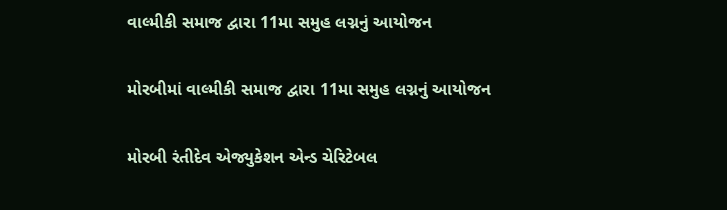વાલ્મીકી સમાજ દ્વારા 11મા સમુહ લગ્નનું આયોજન

મોરબીમાં વાલ્મીકી સમાજ દ્વારા 11મા સમુહ લગ્નનું આયોજન

મોરબી રંતીદેવ એજ્યુકેશન એન્ડ ચેરિટેબલ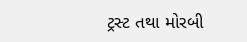ટ્રસ્ટ તથા મોરબી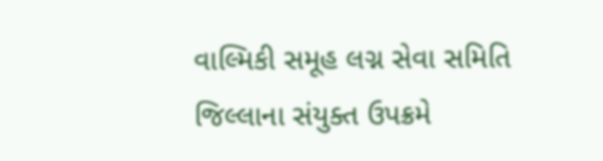વાલ્મિકી સમૂહ લગ્ન સેવા સમિતિ જિલ્લાના સંયુક્ત ઉપક્રમે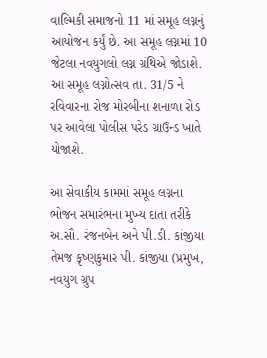વાલ્મિકી સમાજનો 11 માં સમૂહ લગ્નનું આયોજન કર્યું છે. આ સમૂહ લગ્નમાં 10 જેટલા નવયુગલો લગ્ન ગ્રંથિએ જોડાશે. આ સમૂહ લગ્નોત્સવ તા. 31/5 ને રવિવારના રોજ મોરબીના શનાળા રોડ પર આવેલા પોલીસ પરેડ ગ્રાઉન્ડ ખાતે યોજાશે.

આ સેવાકીય કામમાં સમૂહ લગ્નના ભોજન સમારંભના મુખ્ય દાતા તરીકે અ.સૌ. રંજનબેન અને પી.ડી. કાંજીયા તેમજ કૃષ્ણકુમાર પી. કાંજીયા (પ્રમુખ, નવયુગ ગ્રુપ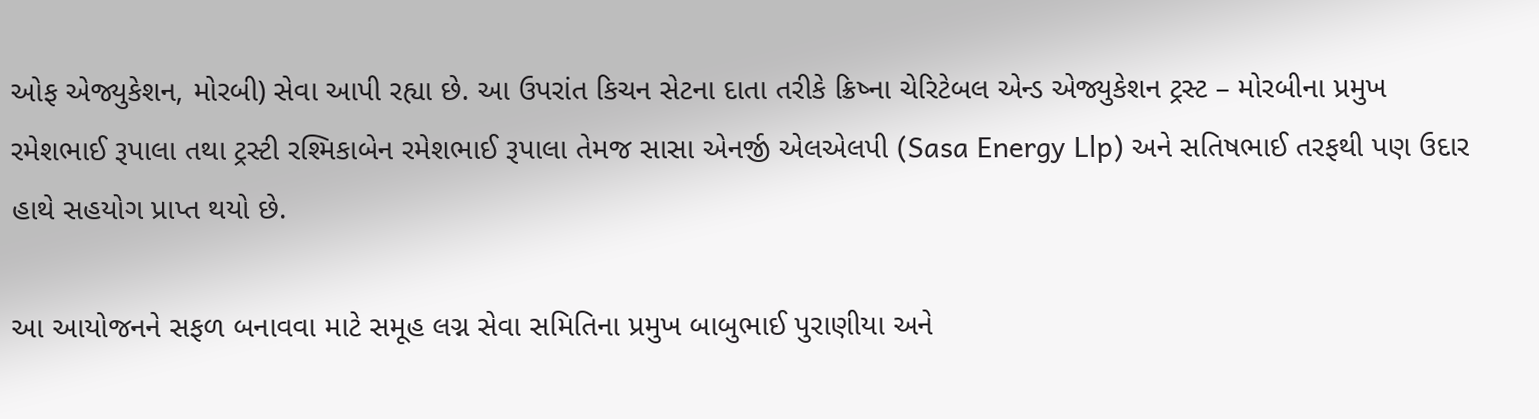ઓફ એજ્યુકેશન, મોરબી) સેવા આપી રહ્યા છે. આ ઉપરાંત કિચન સેટના દાતા તરીકે ક્રિષ્ના ચેરિટેબલ એન્ડ એજ્યુકેશન ટ્રસ્ટ – મોરબીના પ્રમુખ રમેશભાઈ રૂપાલા તથા ટ્રસ્ટી રશ્મિકાબેન રમેશભાઈ રૂપાલા તેમજ સાસા એનર્જી એલએલપી (Sasa Energy Llp) અને સતિષભાઈ તરફથી પણ ઉદાર હાથે સહયોગ પ્રાપ્ત થયો છે.

આ આયોજનને સફળ બનાવવા માટે સમૂહ લગ્ન સેવા સમિતિના પ્રમુખ બાબુભાઈ પુરાણીયા અને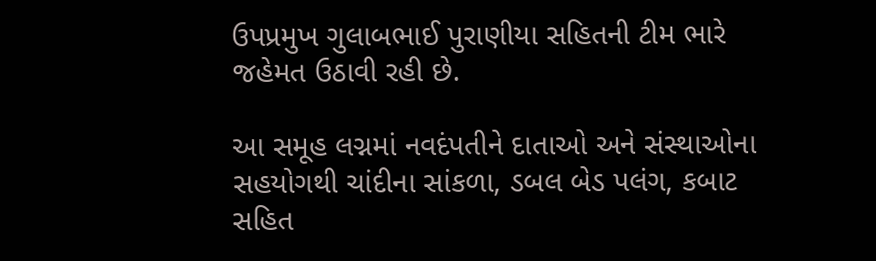ઉપપ્રમુખ ગુલાબભાઈ પુરાણીયા સહિતની ટીમ ભારે જહેમત ઉઠાવી રહી છે.

આ સમૂહ લગ્નમાં નવદંપતીને દાતાઓ અને સંસ્થાઓના સહયોગથી ચાંદીના સાંકળા, ડબલ બેડ પલંગ, કબાટ સહિત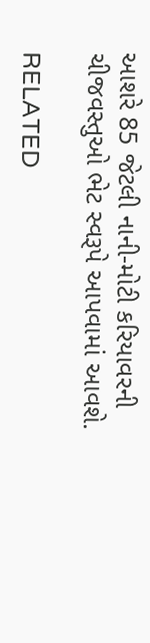આશરે 85 જેટલી નાની-મોટી કરિયાવરની ચીજવસ્તુઓ ભેટ સ્વરૂપે આપવામાં આવશે.

RELATED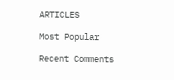ARTICLES

Most Popular

Recent Comments